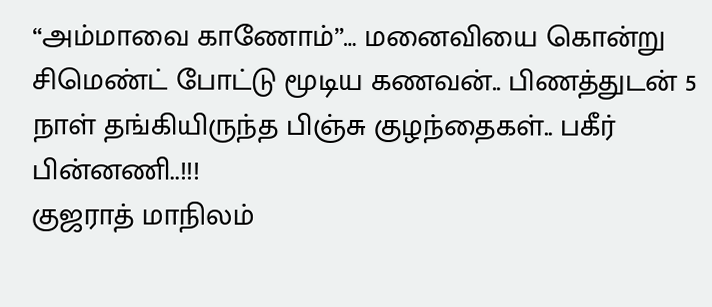“அம்மாவை காணோம்”… மனைவியை கொன்று சிமெண்ட் போட்டு மூடிய கணவன்.. பிணத்துடன் 5 நாள் தங்கியிருந்த பிஞ்சு குழந்தைகள்.. பகீர் பின்னணி..!!!
குஜராத் மாநிலம்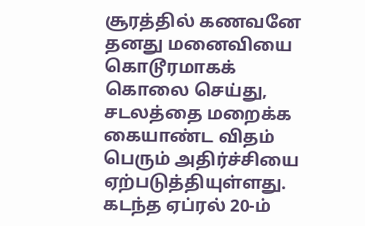சூரத்தில் கணவனே தனது மனைவியை கொடூரமாகக் கொலை செய்து, சடலத்தை மறைக்க கையாண்ட விதம் பெரும் அதிர்ச்சியை ஏற்படுத்தியுள்ளது. கடந்த ஏப்ரல் 20-ம்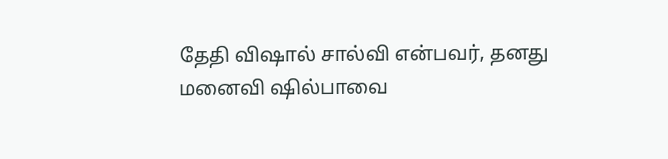தேதி விஷால் சால்வி என்பவர், தனது மனைவி ஷில்பாவை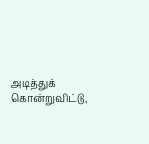அடித்துக் கொன்றுவிட்டு,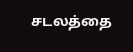சடலத்தை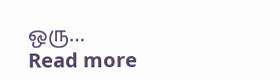ஒரு…
Read more